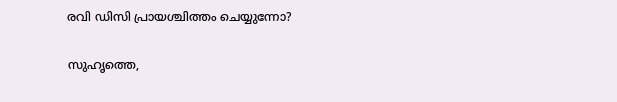രവി ഡിസി പ്രായശ്ചിത്തം ചെയ്യുന്നോ?

സുഹൃത്തെ,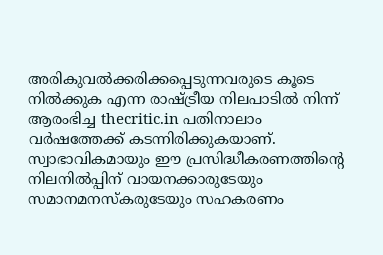അരികുവല്‍ക്കരിക്കപ്പെടുന്നവരുടെ കൂടെ നില്‍ക്കുക എന്ന രാഷ്ട്രീയ നിലപാടില്‍ നിന്ന് ആരംഭിച്ച thecritic.in പതിനാലാം വര്‍ഷത്തേക്ക് കടന്നിരിക്കുകയാണ്. സ്വാഭാവികമായും ഈ പ്രസിദ്ധീകരണത്തിന്റെ നിലനില്‍പ്പിന് വായനക്കാരുടേയും സമാനമനസ്‌കരുടേയും സഹകരണം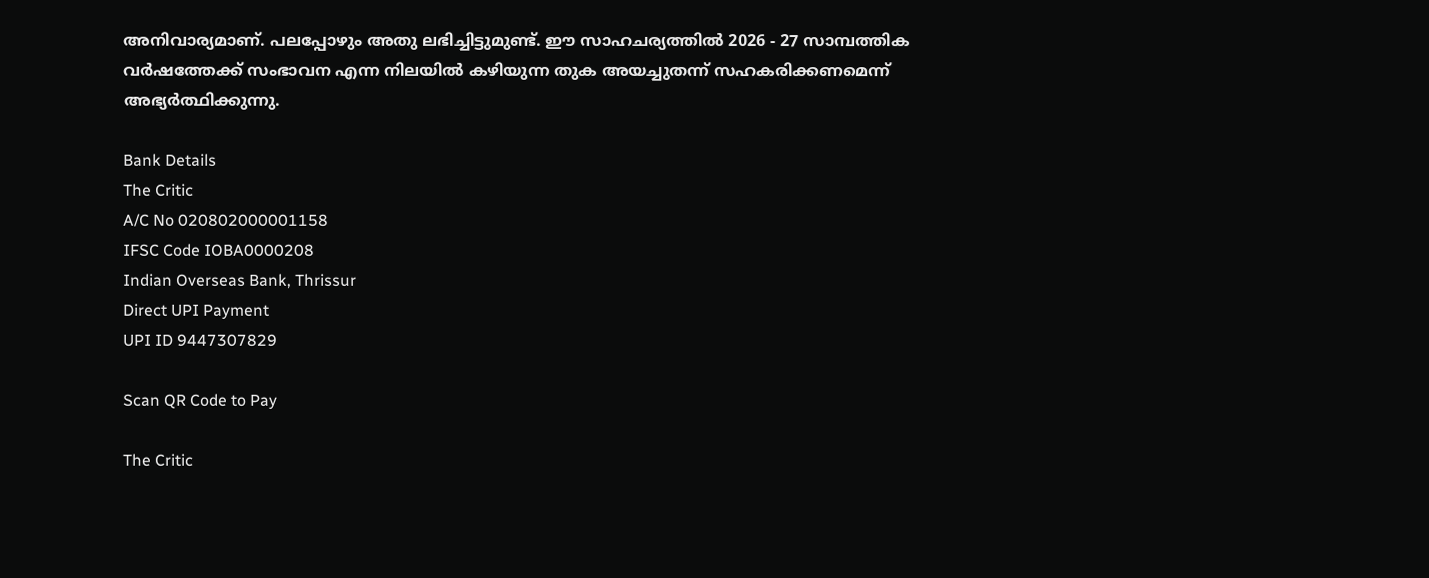അനിവാര്യമാണ്. പലപ്പോഴും അതു ലഭിച്ചിട്ടുമുണ്ട്. ഈ സാഹചര്യത്തില്‍ 2026 - 27 സാമ്പത്തിക വര്‍ഷത്തേക്ക് സംഭാവന എന്ന നിലയില്‍ കഴിയുന്ന തുക അയച്ചുതന്ന് സഹകരിക്കണമെന്ന് അഭ്യര്‍ത്ഥിക്കുന്നു.

Bank Details
The Critic
A/C No 020802000001158
IFSC Code IOBA0000208
Indian Overseas Bank, Thrissur
Direct UPI Payment
UPI ID 9447307829

Scan QR Code to Pay

The Critic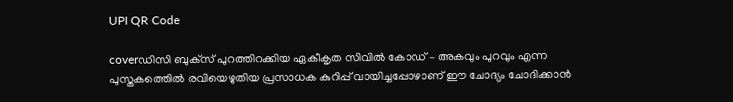UPI QR Code

coverഡിസി ബുക്‌സ് പുറത്തിറക്കിയ ഏകീകൃത സിവില്‍ കോഡ് – അകവും പുറവും എന്ന പുസ്തകത്തെില്‍ രവിയെഴുതിയ പ്രസാധക കുറിപ്പ് വായിച്ചപ്പോഴാണ് ഈ ചോദ്യം ചോദിക്കാന്‍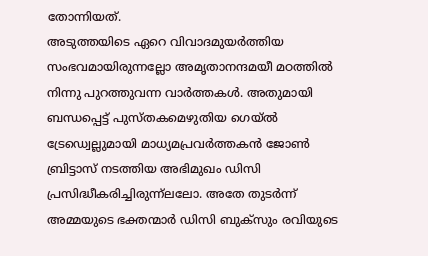തോന്നിയത്.
അടുത്തയിടെ ഏറെ വിവാദമുയര്‍ത്തിയ സംഭവമായിരുന്നല്ലോ അമൃതാനന്ദമയീ മഠത്തില്‍ നിന്നു പുറത്തുവന്ന വാര്‍ത്തകള്‍. അതുമായി ബന്ധപ്പെട്ട് പുസ്തകമെഴുതിയ ഗെയ്ല്‍ ട്രേഡ്വെല്ലുമായി മാധ്യമപ്രവര്‍ത്തകന്‍ ജോണ്‍ ബ്രിട്ടാസ് നടത്തിയ അഭിമുഖം ഡിസി പ്രസിദ്ധീകരിച്ചിരുന്ന്‌ലലോ. അതേ തുടര്‍ന്ന് അമ്മയുടെ ഭക്തന്മാര്‍ ഡിസി ബുക്‌സും രവിയുടെ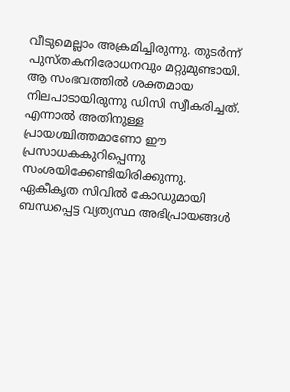വീടുമെല്ലാം അക്രമിച്ചിരുന്നു. തുടര്‍ന്ന് പുസ്തകനിരോധനവും മറ്റുമുണ്ടായി. ആ സംഭവത്തില്‍ ശക്തമായ നിലപാടായിരുന്നു ഡിസി സ്വീകരിച്ചത്. എന്നാല്‍ അതിനുള്ള പ്രായശ്ചിത്തമാണോ ഈ പ്രസാധകകുറിപ്പെന്നു സംശയിക്കേണ്ടിയിരിക്കുന്നു.
ഏകീകൃത സിവില്‍ കോഡുമായി ബന്ധപ്പെട്ട വ്യത്യസ്ഥ അഭിപ്രായങ്ങള്‍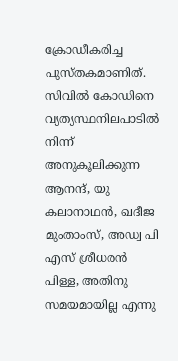ക്രോഡീകരിച്ച പുസ്തകമാണിത്. സിവില്‍ കോഡിനെ വ്യത്യസ്ഥനിലപാടില്‍ നിന്ന് അനുകൂലിക്കുന്ന ആനന്ദ്, യു കലാനാഥന്‍, ഖദീജ മുംതാംസ്, അഡ്വ പി എസ് ശ്രീധരന്‍ പിള്ള, അതിനു സമയമായില്ല എന്നു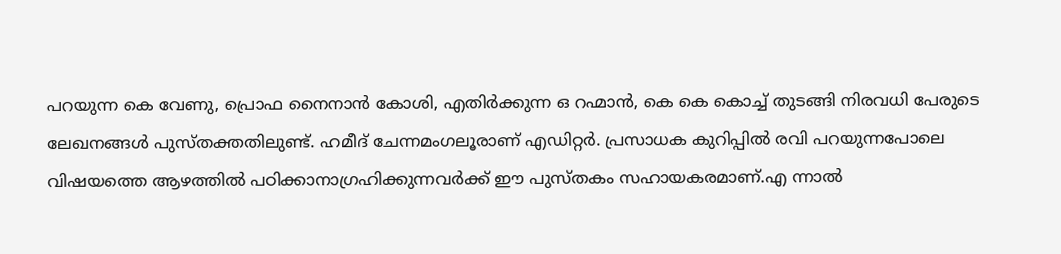പറയുന്ന കെ വേണു, പ്രൊഫ നൈനാന്‍ കോശി, എതിര്‍ക്കുന്ന ഒ റഹ്മാന്‍, കെ കെ കൊച്ച് തുടങ്ങി നിരവധി പേരുടെ ലേഖനങ്ങള്‍ പുസ്തക്തതിലുണ്ട്. ഹമീദ് ചേന്നമംഗലൂരാണ് എഡിറ്റര്‍. പ്രസാധക കുറിപ്പില്‍ രവി പറയുന്നപോലെ വിഷയത്തെ ആഴത്തില്‍ പഠിക്കാനാഗ്രഹിക്കുന്നവര്‍ക്ക് ഈ പുസ്തകം സഹായകരമാണ്.എ ന്നാല്‍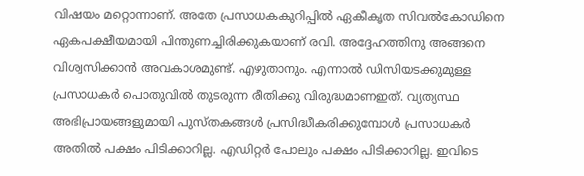വിഷയം മറ്റൊന്നാണ്. അതേ പ്രസാധകകുറിപ്പില്‍ ഏകീകൃത സിവല്‍കോഡിനെ ഏകപക്ഷീയമായി പിന്തുണച്ചിരിക്കുകയാണ് രവി. അദ്ദേഹത്തിനു അങ്ങനെ വിശ്വസിക്കാന്‍ അവകാശമുണ്ട്. എഴുതാനും. എന്നാല്‍ ഡിസിയടക്കുമുള്ള പ്രസാധകര്‍ പൊതുവില്‍ തുടരുന്ന രീതിക്കു വിരുദ്ധമാണഇത്. വ്യത്യസ്ഥ അഭിപ്രായങ്ങളുമായി പുസ്തകങ്ങള്‍ പ്രസിദ്ധീകരിക്കുമ്പോള്‍ പ്രസാധകര്‍ അതില്‍ പക്ഷം പിടിക്കാറില്ല. എഡിറ്റര്‍ പോലും പക്ഷം പിടിക്കാറില്ല. ഇവിടെ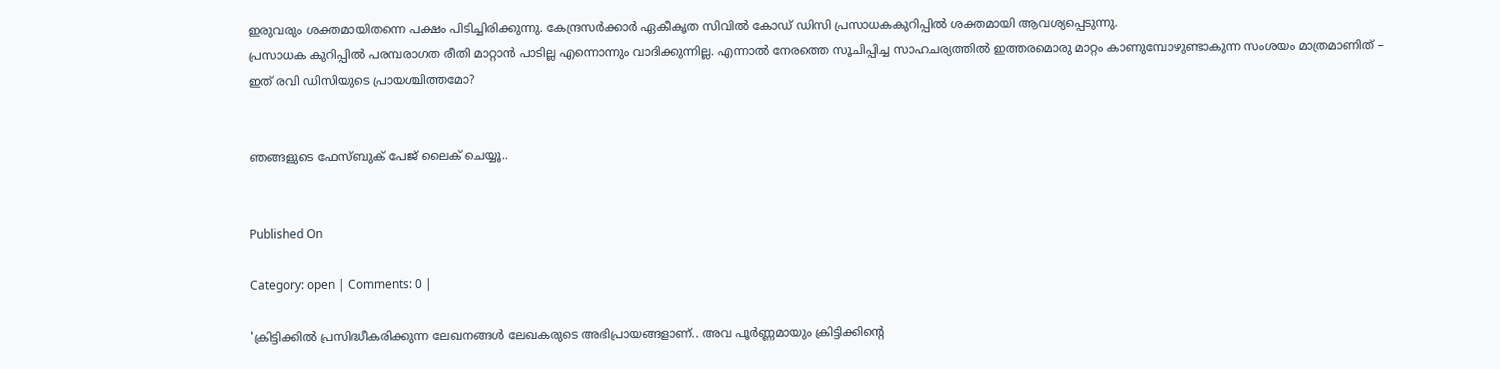ഇരുവരും ശക്തമായിതന്നെ പക്ഷം പിടിച്ചിരിക്കുന്നു. കേന്ദ്രസര്‍ക്കാര്‍ ഏകീകൃത സിവില്‍ കോഡ് ഡിസി പ്രസാധകകുറിപ്പില്‍ ശക്തമായി ആവശ്യപ്പെടുന്നു.
പ്രസാധക കുറിപ്പില്‍ പരമ്പരാഗത രീതി മാറ്റാന്‍ പാടില്ല എന്നൊന്നും വാദിക്കുന്നില്ല. എന്നാല്‍ നേരത്തെ സൂചിപ്പിച്ച സാഹചര്യത്തില്‍ ഇത്തരമൊരു മാറ്റം കാണുമ്പോഴുണ്ടാകുന്ന സംശയം മാത്രമാണിത് – ഇത് രവി ഡിസിയുടെ പ്രായശ്ചിത്തമോ?


ഞങ്ങളുടെ ഫേസ്ബുക് പേജ് ലൈക് ചെയ്യൂ..


Published On

Category: open | Comments: 0 |

'ക്രിട്ടിക്കില്‍ പ്രസിദ്ധീകരിക്കുന്ന ലേഖനങ്ങള്‍ ലേഖകരുടെ അഭിപ്രായങ്ങളാണ്.. അവ പൂര്‍ണ്ണമായും ക്രിട്ടിക്കിന്റെ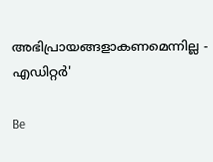അഭിപ്രായങ്ങളാകണമെന്നില്ല - എഡിറ്റര്‍'

Be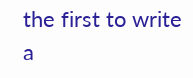the first to write a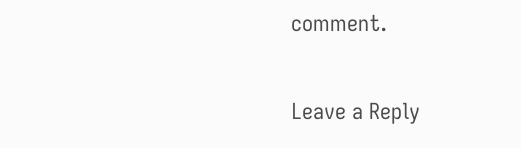comment.

Leave a Reply